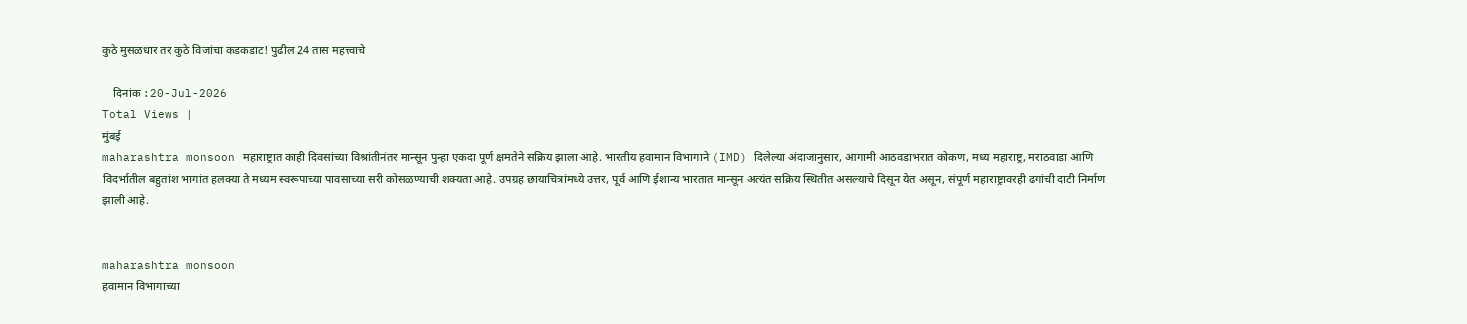कुठे मुसळधार तर कुठे विजांचा कडकडाट! पुढील 24 तास महत्त्वाचे

    दिनांक :20-Jul-2026
Total Views |
मुंबई
maharashtra monsoon महाराष्ट्रात काही दिवसांच्या विश्रांतीनंतर मान्सून पुन्हा एकदा पूर्ण क्षमतेने सक्रिय झाला आहे. भारतीय हवामान विभागाने (IMD) दिलेल्या अंदाजानुसार, आगामी आठवडाभरात कोकण, मध्य महाराष्ट्र, मराठवाडा आणि विदर्भातील बहुतांश भागांत हलक्या ते मध्यम स्वरूपाच्या पावसाच्या सरी कोसळण्याची शक्यता आहे. उपग्रह छायाचित्रांमध्ये उत्तर, पूर्व आणि ईशान्य भारतात मान्सून अत्यंत सक्रिय स्थितीत असल्याचे दिसून येत असून, संपूर्ण महाराष्ट्रावरही ढगांची दाटी निर्माण झाली आहे.


maharashtra monsoon
हवामान विभागाच्या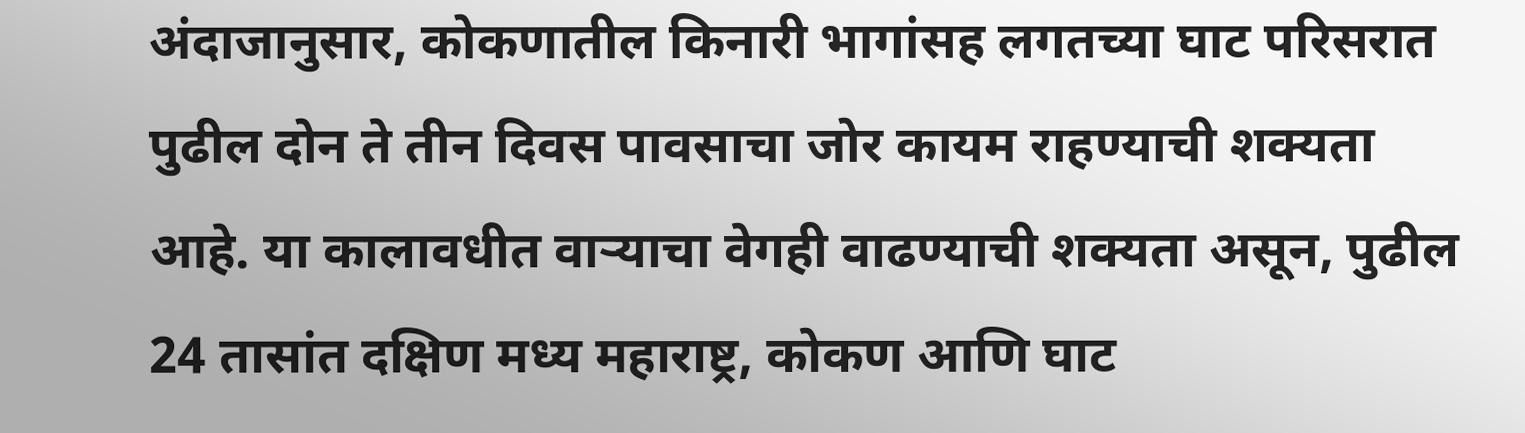अंदाजानुसार, कोकणातील किनारी भागांसह लगतच्या घाट परिसरात पुढील दोन ते तीन दिवस पावसाचा जोर कायम राहण्याची शक्यता आहे. या कालावधीत वाऱ्याचा वेगही वाढण्याची शक्यता असून, पुढील 24 तासांत दक्षिण मध्य महाराष्ट्र, कोकण आणि घाट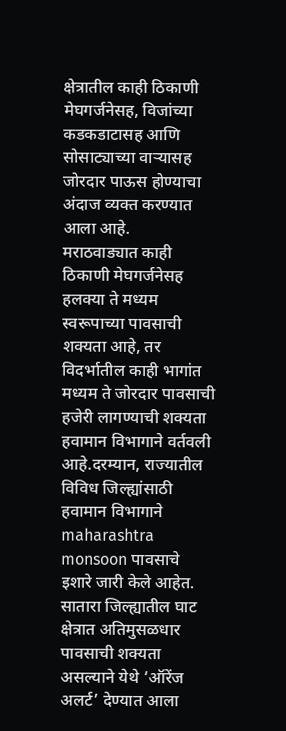क्षेत्रातील काही ठिकाणी मेघगर्जनेसह, विजांच्या कडकडाटासह आणि सोसाट्याच्या वाऱ्यासह जोरदार पाऊस होण्याचा अंदाज व्यक्त करण्यात आला आहे.
मराठवाड्यात काही ठिकाणी मेघगर्जनेसह हलक्या ते मध्यम स्वरूपाच्या पावसाची शक्यता आहे, तर विदर्भातील काही भागांत मध्यम ते जोरदार पावसाची हजेरी लागण्याची शक्यता हवामान विभागाने वर्तवली आहे.दरम्यान, राज्यातील विविध जिल्ह्यांसाठी हवामान विभागाने maharashtra monsoon पावसाचे इशारे जारी केले आहेत. सातारा जिल्ह्यातील घाट क्षेत्रात अतिमुसळधार पावसाची शक्यता असल्याने येथे ‘ऑरेंज अलर्ट’ देण्यात आला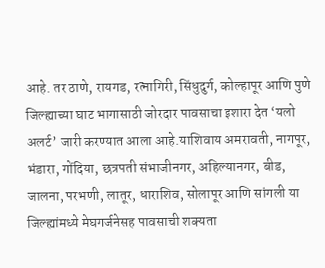आहे. तर ठाणे, रायगड, रत्नागिरी, सिंधुदुर्ग, कोल्हापूर आणि पुणे जिल्ह्याच्या घाट भागासाठी जोरदार पावसाचा इशारा देत ‘यलो अलर्ट’ जारी करण्यात आला आहे.याशिवाय अमरावती, नागपूर, भंडारा, गोंदिया, छत्रपती संभाजीनगर, अहिल्यानगर, बीड, जालना, परभणी, लातूर, धाराशिव, सोलापूर आणि सांगली या जिल्ह्यांमध्ये मेघगर्जनेसह पावसाची शक्यता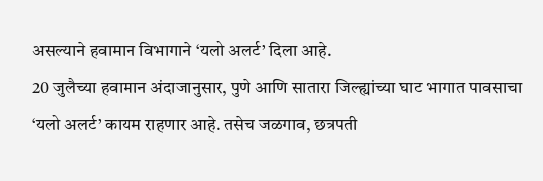असल्याने हवामान विभागाने ‘यलो अलर्ट’ दिला आहे.
20 जुलैच्या हवामान अंदाजानुसार, पुणे आणि सातारा जिल्ह्यांच्या घाट भागात पावसाचा ‘यलो अलर्ट’ कायम राहणार आहे. तसेच जळगाव, छत्रपती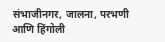संभाजीनगर, जालना, परभणी आणि हिंगोली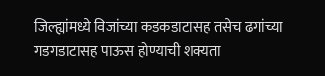जिल्ह्यांमध्ये विजांच्या कडकडाटासह तसेच ढगांच्या गडगडाटासह पाऊस होण्याची शक्यता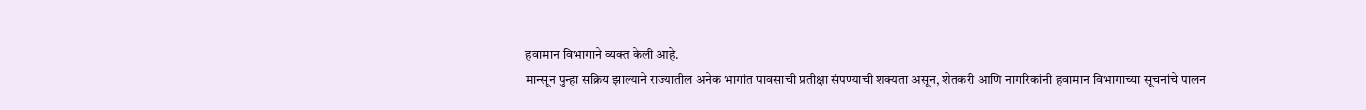हवामान विभागाने व्यक्त केली आहे.
मान्सून पुन्हा सक्रिय झाल्याने राज्यातील अनेक भागांत पावसाची प्रतीक्षा संपण्याची शक्यता असून, शेतकरी आणि नागरिकांनी हवामान विभागाच्या सूचनांचे पालन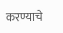करण्याचे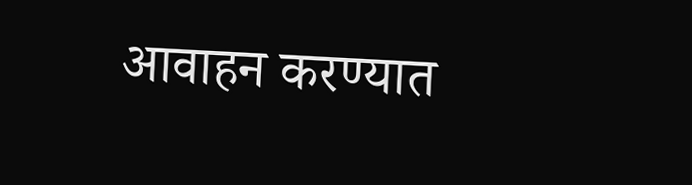आवाहन करण्यात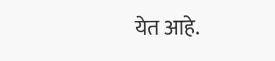येत आहे.